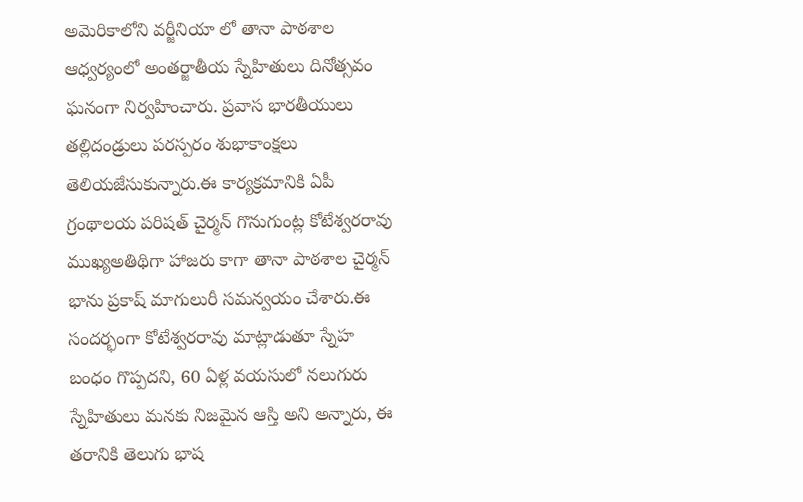అమెరికాలోని వర్జీనియా లో తానా పాఠశాల ఆధ్వర్యంలో అంతర్జాతీయ స్నేహితులు దినోత్సవం ఘనంగా నిర్వహించారు. ప్రవాస భారతీయులు తల్లిదండ్రులు పరస్పరం శుభాకాంక్షలు తెలియజేసుకున్నారు.ఈ కార్యక్రమానికి ఏపీ గ్రంథాలయ పరిషత్ చైర్మన్ గొనుగుంట్ల కోటేశ్వరరావు ముఖ్యఅతిథిగా హాజరు కాగా తానా పాఠశాల చైర్మన్ భాను ప్రకాష్ మాగులురీ సమన్వయం చేశారు.ఈ సందర్భంగా కోటేశ్వరరావు మాట్లాడుతూ స్నేహ బంధం గొప్పదని, 60 ఏళ్ల వయసులో నలుగురు స్నేహితులు మనకు నిజమైన ఆస్తి అని అన్నారు, ఈ తరానికి తెలుగు భాష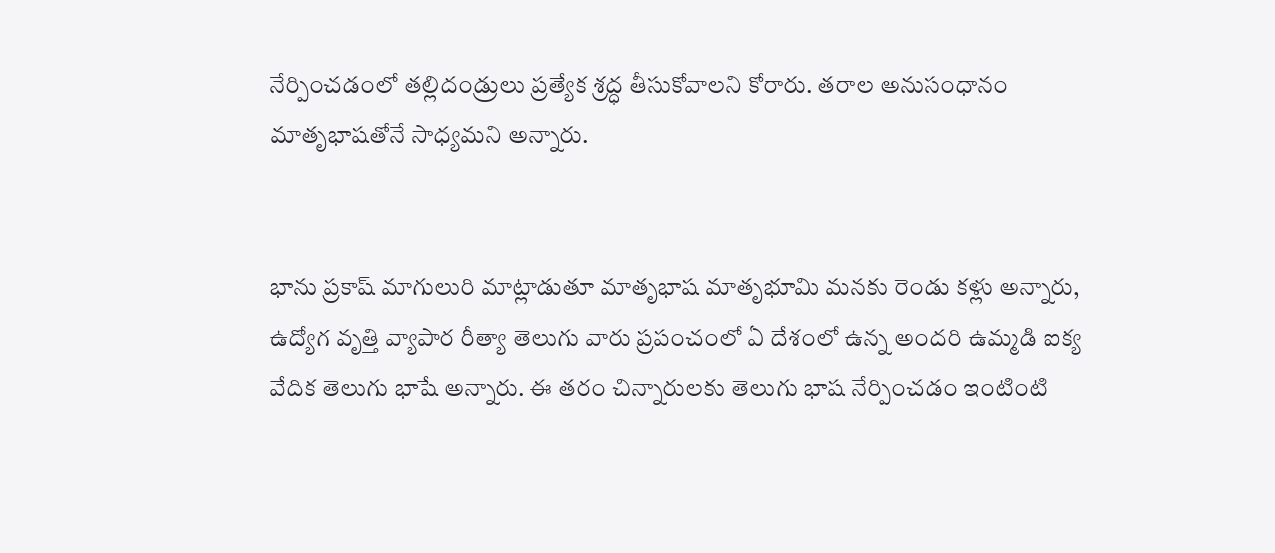నేర్పించడంలో తల్లిదండ్రులు ప్రత్యేక శ్రద్ధ తీసుకోవాలని కోరారు. తరాల అనుసంధానం మాతృభాషతోనే సాధ్యమని అన్నారు.


భాను ప్రకాష్ మాగులురి మాట్లాడుతూ మాతృభాష మాతృభూమి మనకు రెండు కళ్లు అన్నారు, ఉద్యోగ వృత్తి వ్యాపార రీత్యా తెలుగు వారు ప్రపంచంలో ఏ దేశంలో ఉన్న అందరి ఉమ్మడి ఐక్య వేదిక తెలుగు భాషే అన్నారు. ఈ తరం చిన్నారులకు తెలుగు భాష నేర్పించడం ఇంటింటి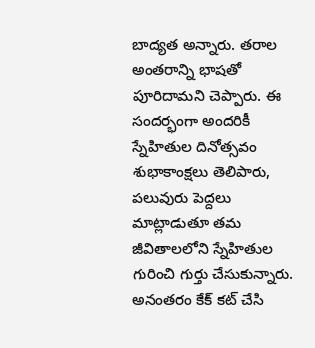బాద్యత అన్నారు. తరాల అంతరాన్ని భాషతో పూరిదామని చెప్పారు. ఈ సందర్భంగా అందరికీ స్నేహితుల దినోత్సవం శుభాకాంక్షలు తెలిపారు, పలువురు పెద్దలు మాట్లాడుతూ తమ జీవితాలలోని స్నేహితుల గురించి గుర్తు చేసుకున్నారు. అనంతరం కేక్ కట్ చేసి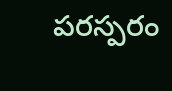పరస్పరం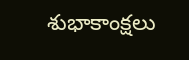శుభాకాంక్షలు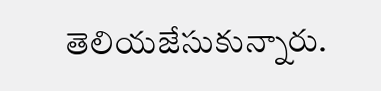తెలియజేసుకున్నారు.